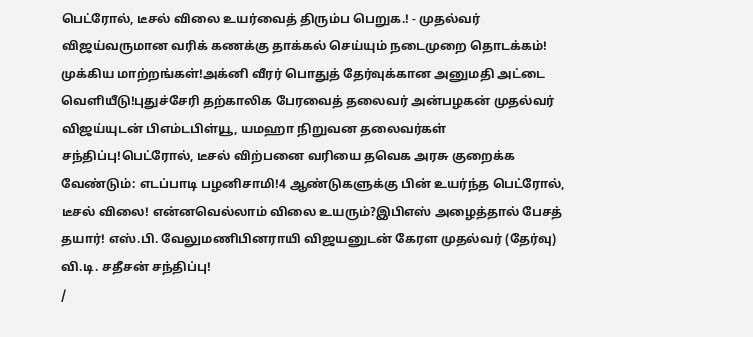பெட்ரோல், டீசல் விலை உயர்வைத் திரும்ப பெறுக.! - முதல்வர் விஜய்வருமான வரிக் கணக்கு தாக்கல் செய்யும் நடைமுறை தொடக்கம்! முக்கிய மாற்றங்கள்!அக்னி வீரர் பொதுத் தேர்வுக்கான அனுமதி அட்டை வெளியீடு!புதுச்சேரி தற்காலிக பேரவைத் தலைவர் அன்பழகன் முதல்வர் விஜய்யுடன் பிஎம்டபிள்யூ, யமஹா நிறுவன தலைவர்கள் சந்திப்பு!பெட்ரோல், டீசல் விற்பனை வரியை தவெக அரசு குறைக்க வேண்டும்: எடப்பாடி பழனிசாமி!4 ஆண்டுகளுக்கு பின் உயர்ந்த பெட்ரோல், டீசல் விலை! என்னவெல்லாம் விலை உயரும்?இபிஎஸ் அழைத்தால் பேசத் தயார்! எஸ்.பி. வேலுமணிபினராயி விஜயனுடன் கேரள முதல்வர் (தேர்வு) வி.டி. சதீசன் சந்திப்பு!
/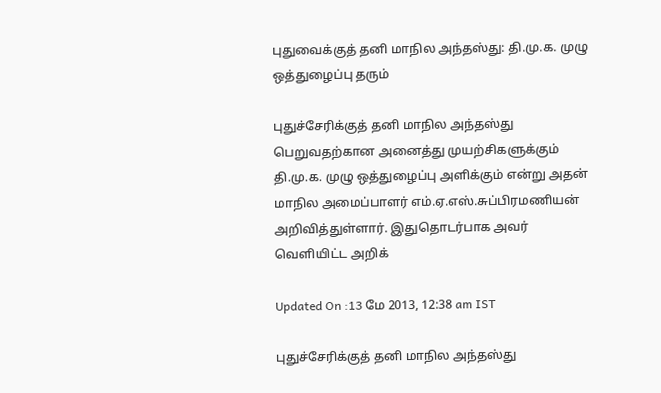புதுவைக்குத் தனி மாநில அந்தஸ்து: தி.மு.க. முழு ஒத்துழைப்பு தரும்

புதுச்சேரிக்குத் தனி மாநில அந்தஸ்து பெறுவதற்கான அனைத்து முயற்சிகளுக்கும் தி.மு.க. முழு ஒத்துழைப்பு அளிக்கும் என்று அதன் மாநில அமைப்பாளர் எம்.ஏ.எஸ்.சுப்பிரமணியன் அறிவித்துள்ளார். இதுதொடர்பாக அவர் வெளியிட்ட அறிக்

Updated On :13 மே 2013, 12:38 am IST

புதுச்சேரிக்குத் தனி மாநில அந்தஸ்து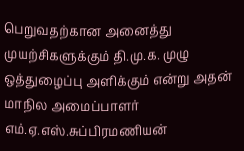பெறுவதற்கான அனைத்து முயற்சிகளுக்கும் தி.மு.க. முழு ஒத்துழைப்பு அளிக்கும் என்று அதன் மாநில அமைப்பாளர் எம்.ஏ.எஸ்.சுப்பிரமணியன்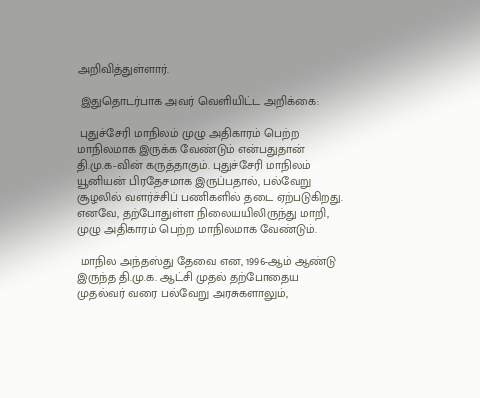அறிவித்துள்ளார்.

 இதுதொடர்பாக அவர் வெளியிட்ட அறிக்கை:

 புதுச்சேரி மாநிலம் முழு அதிகாரம் பெற்ற மாநிலமாக இருக்க வேண்டும் என்பதுதான் தி.மு.க-வின் கருத்தாகும். புதுச்சேரி மாநிலம் யூனியன் பிரதேசமாக இருப்பதால், பல்வேறு சூழலில் வளர்ச்சிப் பணிகளில் தடை ஏற்படுகிறது. எனவே, தற்போதுள்ள நிலையயிலிருந்து மாறி, முழு அதிகாரம் பெற்ற மாநிலமாக வேண்டும்.

 மாநில அந்தஸ்து தேவை என, 1996-ஆம் ஆண்டு இருந்த தி.மு.க. ஆட்சி முதல் தற்போதைய முதல்வர் வரை பல்வேறு அரசுகளாலும்,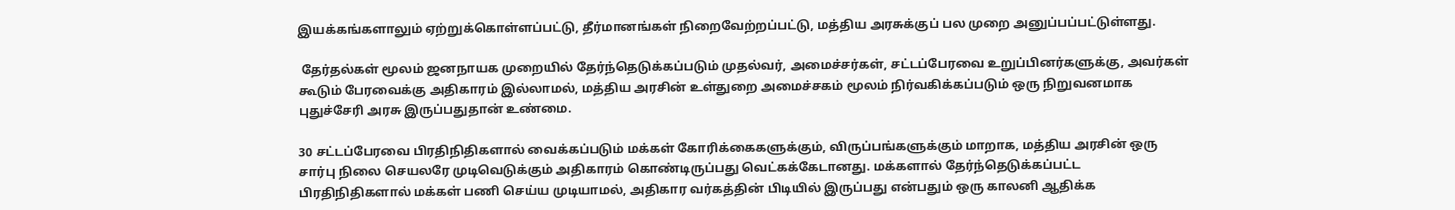இயக்கங்களாலும் ஏற்றுக்கொள்ளப்பட்டு, தீர்மானங்கள் நிறைவேற்றப்பட்டு, மத்திய அரசுக்குப் பல முறை அனுப்பப்பட்டுள்ளது.

 தேர்தல்கள் மூலம் ஜனநாயக முறையில் தேர்ந்தெடுக்கப்படும் முதல்வர், அமைச்சர்கள், சட்டப்பேரவை உறுப்பினர்களுக்கு, அவர்கள் கூடும் பேரவைக்கு அதிகாரம் இல்லாமல், மத்திய அரசின் உள்துறை அமைச்சகம் மூலம் நிர்வகிக்கப்படும் ஒரு நிறுவனமாக புதுச்சேரி அரசு இருப்பதுதான் உண்மை.

30 சட்டப்பேரவை பிரதிநிதிகளால் வைக்கப்படும் மக்கள் கோரிக்கைகளுக்கும், விருப்பங்களுக்கும் மாறாக, மத்திய அரசின் ஒரு சார்பு நிலை செயலரே முடிவெடுக்கும் அதிகாரம் கொண்டிருப்பது வெட்கக்கேடானது. மக்களால் தேர்ந்தெடுக்கப்பட்ட பிரதிநிதிகளால் மக்கள் பணி செய்ய முடியாமல், அதிகார வர்கத்தின் பிடியில் இருப்பது என்பதும் ஒரு காலனி ஆதிக்க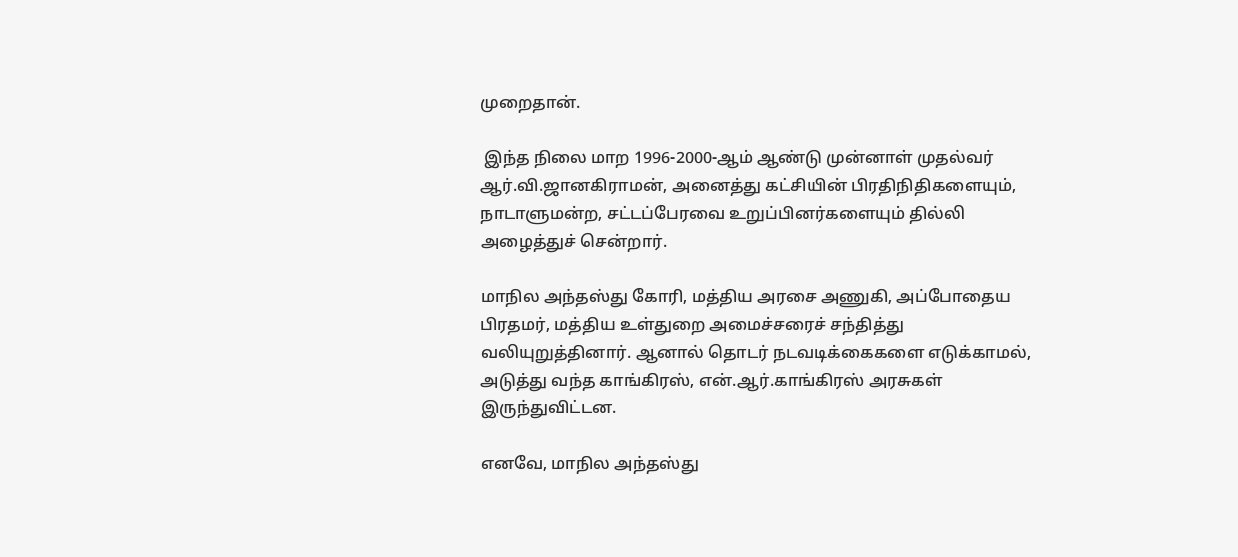முறைதான்.

 இந்த நிலை மாற 1996-2000-ஆம் ஆண்டு முன்னாள் முதல்வர் ஆர்.வி.ஜானகிராமன், அனைத்து கட்சியின் பிரதிநிதிகளையும், நாடாளுமன்ற, சட்டப்பேரவை உறுப்பினர்களையும் தில்லி அழைத்துச் சென்றார்.

மாநில அந்தஸ்து கோரி, மத்திய அரசை அணுகி, அப்போதைய பிரதமர், மத்திய உள்துறை அமைச்சரைச் சந்தித்து வலியுறுத்தினார். ஆனால் தொடர் நடவடிக்கைகளை எடுக்காமல், அடுத்து வந்த காங்கிரஸ், என்.ஆர்.காங்கிரஸ் அரசுகள் இருந்துவிட்டன.

எனவே, மாநில அந்தஸ்து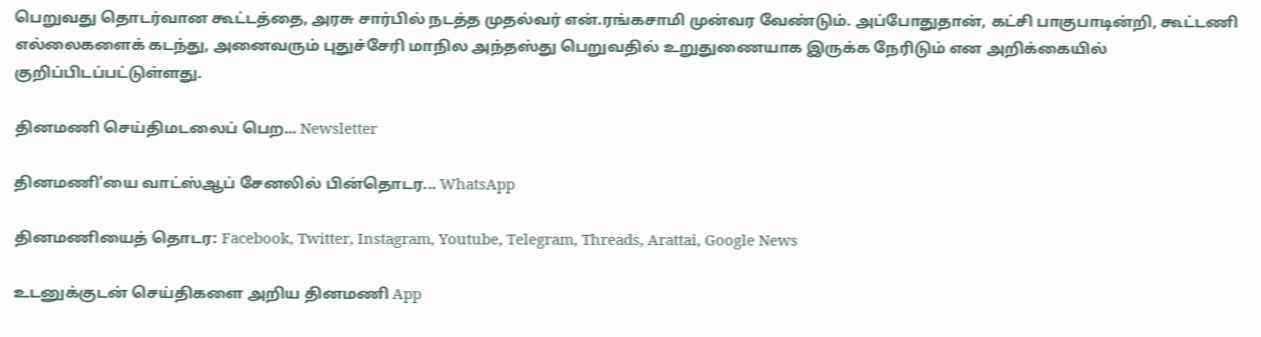பெறுவது தொடர்வான கூட்டத்தை, அரசு சார்பில் நடத்த முதல்வர் என்.ரங்கசாமி முன்வர வேண்டும். அப்போதுதான், கட்சி பாகுபாடின்றி, கூட்டணி எல்லைகளைக் கடந்து, அனைவரும் புதுச்சேரி மாநில அந்தஸ்து பெறுவதில் உறுதுணையாக இருக்க நேரிடும் என அறிக்கையில் குறிப்பிடப்பட்டுள்ளது.

தினமணி செய்திமடலைப் பெற... Newsletter

தினமணி'யை வாட்ஸ்ஆப் சேனலில் பின்தொடர... WhatsApp

தினமணியைத் தொடர: Facebook, Twitter, Instagram, Youtube, Telegram, Threads, Arattai, Google News

உடனுக்குடன் செய்திகளை அறிய தினமணி App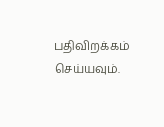பதிவிறக்கம் செய்யவும்.